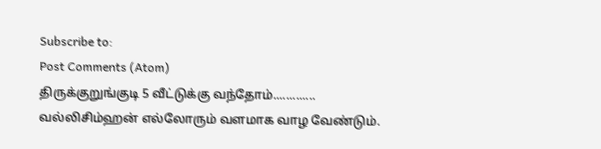Subscribe to:
Post Comments (Atom)
திருக்குறுங்குடி 5 வீட்டுக்கு வந்தோம்.............
வல்லிசிம்ஹன் எல்லோரும் வளமாக வாழ வேண்டும்.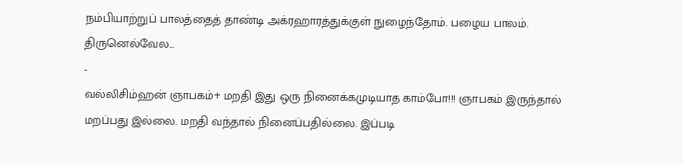நம்பியாற்றுப் பாலத்தைத் தாண்டி அக்ரஹாரத்துக்குள் நுழைந்தோம். பழைய பாலம். திருனெல்வேல...
-
வல்லிசிம்ஹன் ஞாபகம்+ மறதி இது ஒரு நினைக்கமுடியாத காம்போ!!! ஞாபகம் இருந்தால் மறப்பது இல்லை. மறதி வந்தால் நினைப்பதில்லை. இப்படி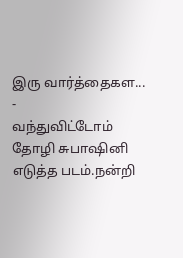இரு வார்த்தைகள...
-
வந்துவிட்டோம் தோழி சுபாஷினி எடுத்த படம்.நன்றி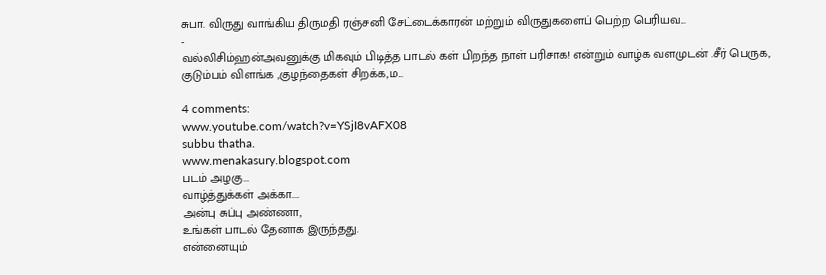சுபா. விருது வாங்கிய திருமதி ரஞ்சனி சேட்டைக்காரன் மற்றும் விருதுகளைப் பெற்ற பெரியவ...
-
வல்லிசிம்ஹன்அவனுக்கு மிகவும் பிடித்த பாடல் கள் பிறந்த நாள் பரிசாக! என்றும் வாழ்க வளமுடன் .சீர் பெருக, குடும்பம் விளங்க ,குழந்தைகள் சிறக்க,ம...

4 comments:
www.youtube.com/watch?v=YSjI8vAFX08
subbu thatha.
www.menakasury.blogspot.com
படம் அழகு...
வாழ்த்துக்கள் அக்கா....
அன்பு சுப்பு அண்ணா,
உங்கள் பாடல் தேனாக இருந்தது.
என்னையும்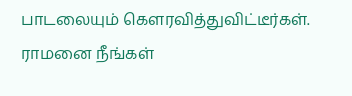பாடலையும் கௌரவித்துவிட்டீர்கள்.
ராமனை நீங்கள்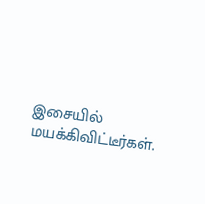இசையில் மயக்கிவிட்டீர்கள்.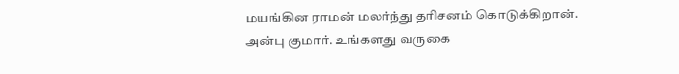மயங்கின ராமன் மலர்ந்து தரிசனம் கொடுக்கிறான்.
அன்பு குமார். உங்களது வருகை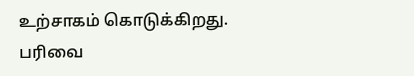உற்சாகம் கொடுக்கிறது.
பரிவை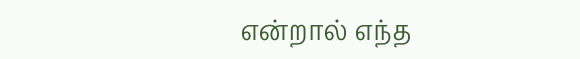என்றால் எந்த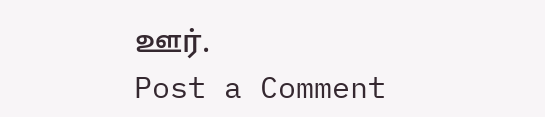ஊர்.
Post a Comment